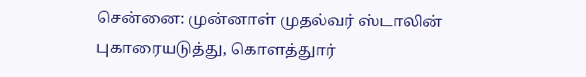சென்னை: முன்னாள் முதல்வர் ஸ்டாலின் புகாரையடுத்து, கொளத்துார்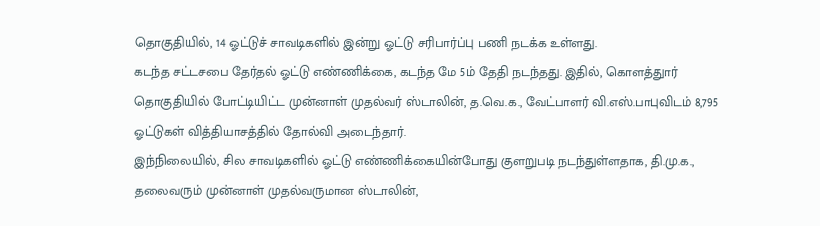தொகுதியில், 14 ஓட்டுச் சாவடிகளில் இன்று ஓட்டு சரிபார்ப்பு பணி நடக்க உள்ளது.
கடந்த சட்டசபை தேர்தல் ஓட்டு எண்ணிக்கை, கடந்த மே 5ம் தேதி நடந்தது. இதில், கொளத்துார் தொகுதியில் போட்டியிட்ட முன்னாள் முதல்வர் ஸ்டாலின், த.வெ.க., வேட்பாளர் வி.எஸ்.பாபுவிடம் 8,795 ஓட்டுகள் வித்தியாசத்தில் தோல்வி அடைந்தார்.
இந்நிலையில், சில சாவடிகளில் ஓட்டு எண்ணிக்கையின்போது குளறுபடி நடந்துள்ளதாக, தி.மு.க., தலைவரும் முன்னாள் முதல்வருமான ஸ்டாலின்,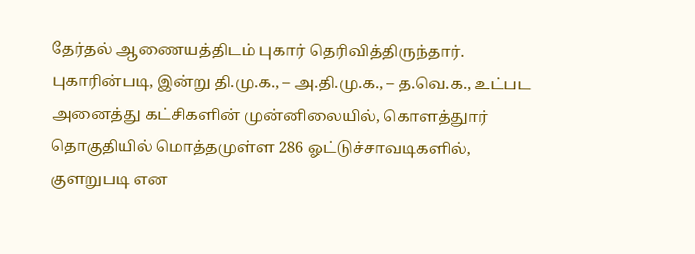தேர்தல் ஆணையத்திடம் புகார் தெரிவித்திருந்தார்.
புகாரின்படி, இன்று தி.மு.க., – அ.தி.மு.க., – த.வெ.க., உட்பட அனைத்து கட்சிகளின் முன்னிலையில், கொளத்துார் தொகுதியில் மொத்தமுள்ள 286 ஓட்டுச்சாவடிகளில், குளறுபடி என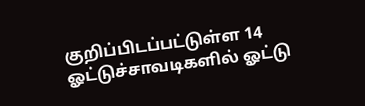குறிப்பிடப்பட்டுள்ள 14 ஓட்டுச்சாவடிகளில் ஓட்டு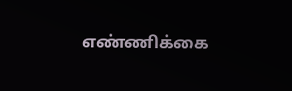எண்ணிக்கை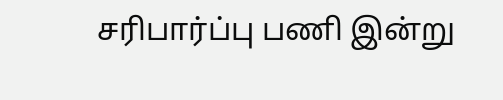சரிபார்ப்பு பணி இன்று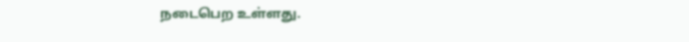நடைபெற உள்ளது.